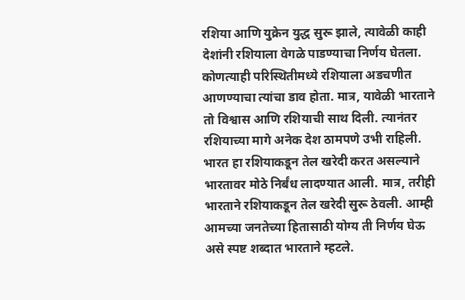रशिया आणि युक्रेन युद्ध सुरू झाले, त्यावेळी काही देशांनी रशियाला वेगळे पाडण्याचा निर्णय घेतला. कोणत्याही परिस्थितीमध्ये रशियाला अडचणीत आणण्याचा त्यांचा डाव होता. मात्र, यावेळी भारताने तो विश्वास आणि रशियाची साथ दिली. त्यानंतर रशियाच्या मागे अनेक देश ठामपणे उभी राहिली. भारत हा रशियाकडून तेल खरेदी करत असल्याने भारतावर मोठे निर्बंध लादण्यात आली. मात्र, तरीही भारताने रशियाकडून तेल खरेदी सुरू ठेवली. आम्ही आमच्या जनतेच्या हितासाठी योग्य ती निर्णय घेऊ असे स्पष्ट शब्दात भारताने म्हटले.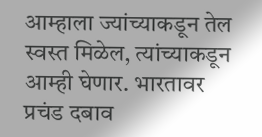आम्हाला ज्यांच्याकडून तेल स्वस्त मिळेल, त्यांच्याकडून आम्ही घेणार. भारतावर प्रचंड दबाव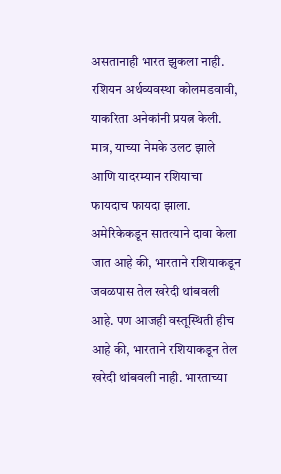असतानाही भारत झुकला नाही. रशियन अर्थव्यवस्था कोलमडवावी, याकरिता अनेकांनी प्रयत्न केली. मात्र, याच्या नेमके उलट झाले आणि यादरम्यान रशियाचा फायदाच फायदा झाला.
अमेरिकेकडून सातत्याने दावा केला जात आहे की, भारताने रशियाकडून जवळपास तेल खरेदी थांबवली आहे. पण आजही वस्तूस्थिती हीच आहे की, भारताने रशियाकडून तेल खरेदी थांबवली नाही. भारताच्या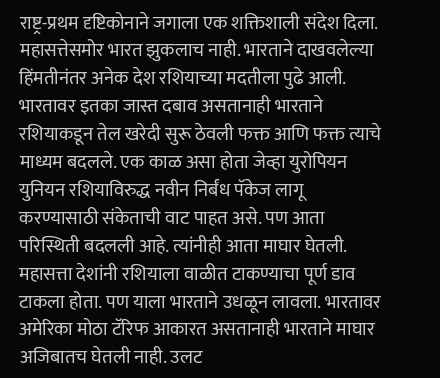राष्ट्र-प्रथम दृष्टिकोनाने जगाला एक शक्तिशाली संदेश दिला. महासत्तेसमोर भारत झुकलाच नाही. भारताने दाखवलेल्या हिंमतीनंतर अनेक देश रशियाच्या मदतीला पुढे आली.
भारतावर इतका जास्त दबाव असतानाही भारताने रशियाकडून तेल खरेदी सुरू ठेवली फक्त आणि फक्त त्याचे माध्यम बदलले. एक काळ असा होता जेव्हा युरोपियन युनियन रशियाविरुद्ध नवीन निर्बंध पॅकेज लागू करण्यासाठी संकेताची वाट पाहत असे. पण आता परिस्थिती बदलली आहे. त्यांनीही आता माघार घेतली.
महासत्ता देशांनी रशियाला वाळीत टाकण्याचा पूर्ण डाव टाकला होता. पण याला भारताने उधळून लावला. भारतावर अमेरिका मोठा टॅरिफ आकारत असतानाही भारताने माघार अजिबातच घेतली नाही. उलट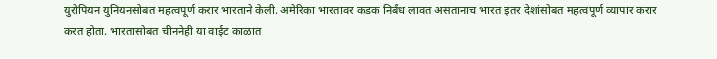युरोपियन युनियनसोबत महत्वपूर्ण करार भारताने केली. अमेरिका भारतावर कडक निर्बंध लावत असतानाच भारत इतर देशांसोबत महत्वपूर्ण व्यापार करार करत होता. भारतासोबत चीननेही या वाईट काळात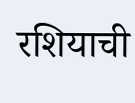रशियाची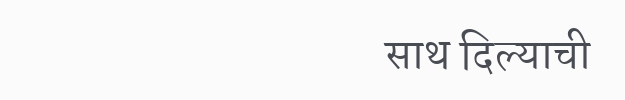साथ दिल्याची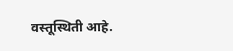वस्तूस्थिती आहे.